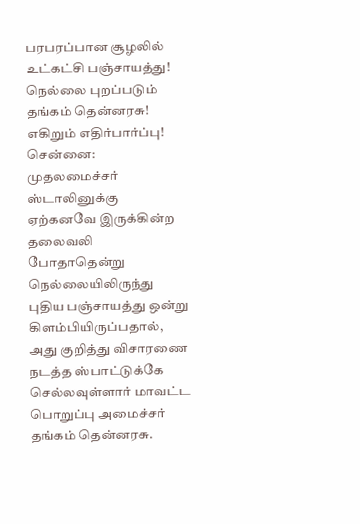பரபரப்பான சூழலில் உட்கட்சி பஞ்சாயத்து! நெல்லை புறப்படும் தங்கம் தென்னரசு! எகிறும் எதிர்பார்ப்பு!
சென்னை: முதலமைச்சர் ஸ்டாலினுக்கு ஏற்கனவே இருக்கின்ற தலைவலி போதாதென்று நெல்லையிலிருந்து புதிய பஞ்சாயத்து ஒன்று கிளம்பியிருப்பதால், அது குறித்து விசாரணை நடத்த ஸ்பாட்டுக்கே செல்லவுள்ளார் மாவட்ட பொறுப்பு அமைச்சர் தங்கம் தென்னரசு.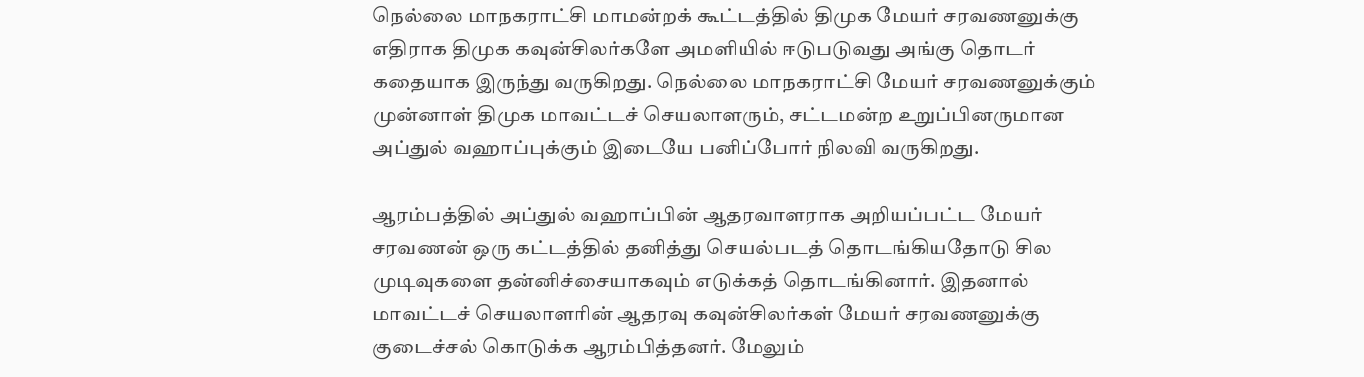நெல்லை மாநகராட்சி மாமன்றக் கூட்டத்தில் திமுக மேயர் சரவணனுக்கு எதிராக திமுக கவுன்சிலர்களே அமளியில் ஈடுபடுவது அங்கு தொடர் கதையாக இருந்து வருகிறது. நெல்லை மாநகராட்சி மேயர் சரவணனுக்கும் முன்னாள் திமுக மாவட்டச் செயலாளரும், சட்டமன்ற உறுப்பினருமான அப்துல் வஹாப்புக்கும் இடையே பனிப்போர் நிலவி வருகிறது.

ஆரம்பத்தில் அப்துல் வஹாப்பின் ஆதரவாளராக அறியப்பட்ட மேயர் சரவணன் ஒரு கட்டத்தில் தனித்து செயல்படத் தொடங்கியதோடு சில முடிவுகளை தன்னிச்சையாகவும் எடுக்கத் தொடங்கினார். இதனால் மாவட்டச் செயலாளரின் ஆதரவு கவுன்சிலர்கள் மேயர் சரவணனுக்கு குடைச்சல் கொடுக்க ஆரம்பித்தனர். மேலும்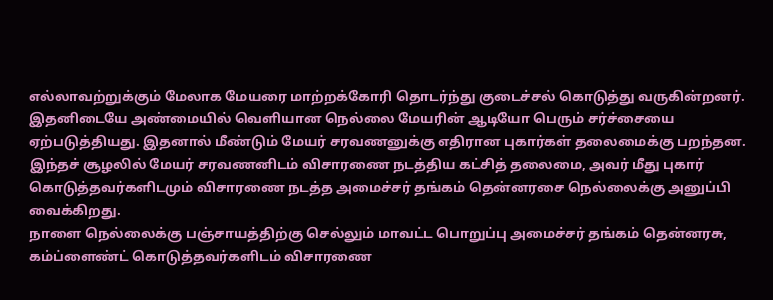எல்லாவற்றுக்கும் மேலாக மேயரை மாற்றக்கோரி தொடர்ந்து குடைச்சல் கொடுத்து வருகின்றனர்.
இதனிடையே அண்மையில் வெளியான நெல்லை மேயரின் ஆடியோ பெரும் சர்ச்சையை ஏற்படுத்தியது. இதனால் மீண்டும் மேயர் சரவணனுக்கு எதிரான புகார்கள் தலைமைக்கு பறந்தன. இந்தச் சூழலில் மேயர் சரவணனிடம் விசாரணை நடத்திய கட்சித் தலைமை, அவர் மீது புகார் கொடுத்தவர்களிடமும் விசாரணை நடத்த அமைச்சர் தங்கம் தென்னரசை நெல்லைக்கு அனுப்பி வைக்கிறது.
நாளை நெல்லைக்கு பஞ்சாயத்திற்கு செல்லும் மாவட்ட பொறுப்பு அமைச்சர் தங்கம் தென்னரசு, கம்ப்ளைண்ட் கொடுத்தவர்களிடம் விசாரணை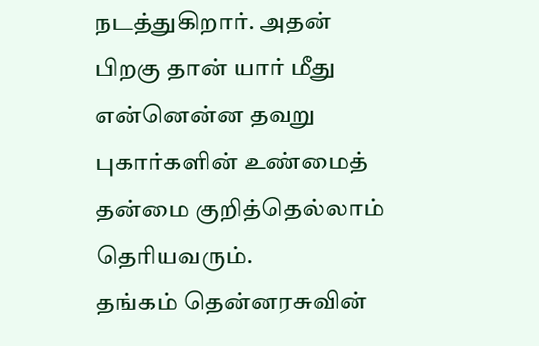நடத்துகிறார். அதன் பிறகு தான் யார் மீது என்னென்ன தவறு புகார்களின் உண்மைத் தன்மை குறித்தெல்லாம் தெரியவரும்.
தங்கம் தென்னரசுவின்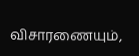விசாரணையும்,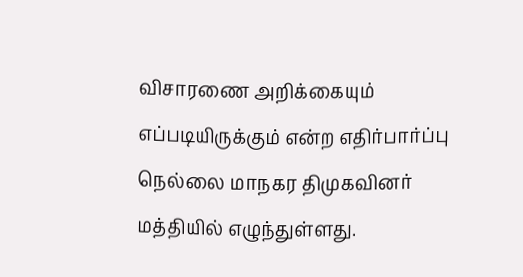விசாரணை அறிக்கையும் எப்படியிருக்கும் என்ற எதிர்பார்ப்பு நெல்லை மாநகர திமுகவினர் மத்தியில் எழுந்துள்ளது.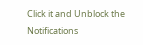Click it and Unblock the Notifications